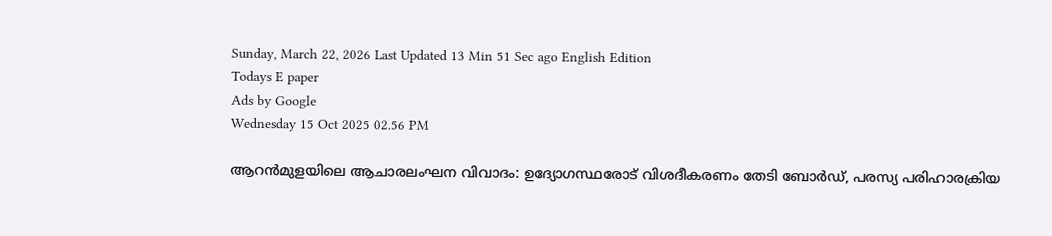Sunday, March 22, 2026 Last Updated 13 Min 51 Sec ago English Edition
Todays E paper
Ads by Google
Wednesday 15 Oct 2025 02.56 PM

ആറൻമുളയിലെ ആചാരലംഘന വിവാദം: ഉദ്യോഗസ്ഥരോട് വിശദീകരണം തേടി ബോർഡ്, പരസ്യ പരിഹാരക്രിയ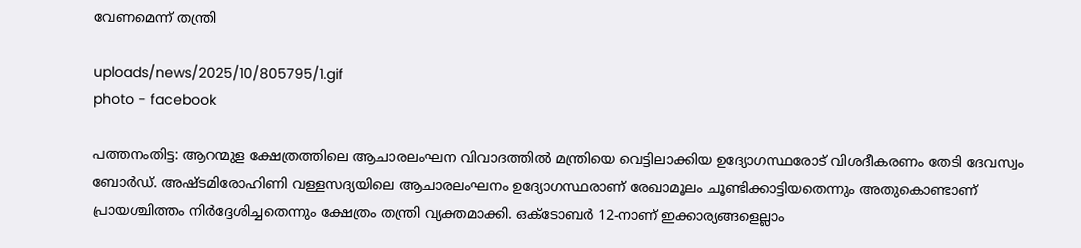വേണമെന്ന് തന്ത്രി

uploads/news/2025/10/805795/1.gif
photo - facebook

പത്തനംതിട്ട: ആറന്മുള ക്ഷേത്രത്തിലെ ആചാരലംഘന വിവാദത്തിൽ മന്ത്രിയെ വെട്ടിലാക്കിയ ഉദ്യോഗസ്ഥരോട് വിശദീകരണം തേടി ദേവസ്വം ബോർഡ്. അഷ്ടമിരോഹിണി വള്ളസദ്യയിലെ ആചാരലംഘനം ഉദ്യോഗസ്ഥരാണ് രേഖാമൂലം ചൂണ്ടിക്കാട്ടിയതെന്നും അതുകൊണ്ടാണ് പ്രായശ്ചിത്തം നിർദ്ദേശിച്ചതെന്നും ക്ഷേത്രം തന്ത്രി വ്യക്തമാക്കി. ഒക്ടോബര്‍ 12-നാണ് ഇക്കാര്യങ്ങളെല്ലാം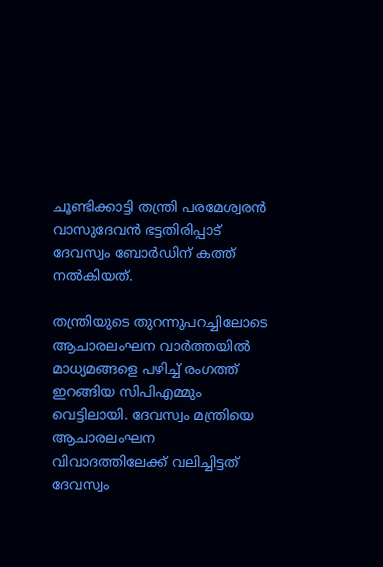ചൂണ്ടിക്കാട്ടി തന്ത്രി പരമേശ്വരന്‍ വാസുദേവന്‍ ഭട്ടതിരിപ്പാട് ദേവസ്വം ബോര്‍ഡിന് കത്ത് നല്‍കിയത്.

തന്ത്രിയുടെ തുറന്നുപറച്ചിലോടെ ആചാരലംഘന വാർത്തയിൽ മാധ്യമങ്ങളെ പഴിച്ച് രംഗത്ത് ഇറങ്ങിയ സിപിഎമ്മും വെട്ടിലായി. ദേവസ്വം മന്ത്രിയെ ആചാരലംഘന വിവാദത്തിലേക്ക് വലിച്ചിട്ടത് ദേവസ്വം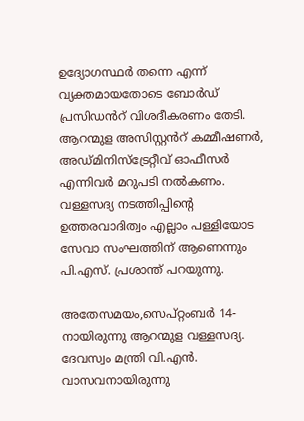ഉദ്യോഗസ്ഥർ തന്നെ എന്ന് വ്യക്തമായതോടെ ബോർഡ് പ്രസിഡൻറ് വിശദീകരണം തേടി. ആറന്മുള അസിസ്റ്റൻറ് കമ്മീഷണർ, അഡ്മിനിസ്ട്രേറ്റീവ് ഓഫീസർ എന്നിവർ മറുപടി നൽകണം. വള്ളസദ്യ നടത്തിപ്പിന്റെ ഉത്തരവാദിത്വം എല്ലാം പള്ളിയോട സേവാ സംഘത്തിന് ആണെന്നും പി.എസ്. പ്രശാന്ത് പറയുന്നു.

അതേസമയം,സെപ്റ്റംബര്‍ 14-നായിരുന്നു ആറന്മുള വള്ളസദ്യ. ദേവസ്വം മന്ത്രി വി.എന്‍. വാസവനായിരുന്നു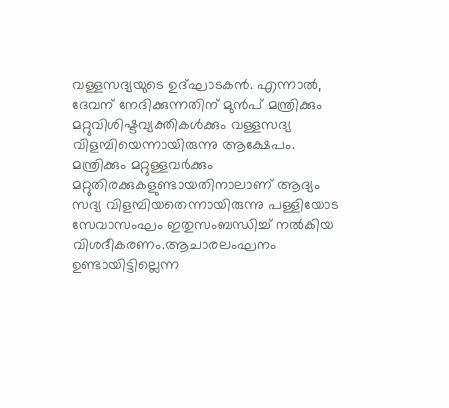വള്ളസദ്യയുടെ ഉദ്ഘാടകന്‍. എന്നാല്‍, ദേവന് നേദിക്കുന്നതിന് മുന്‍പ് മന്ത്രിക്കും മറ്റുവിശിഷ്ടവ്യക്തികള്‍ക്കും വള്ളസദ്യ വിളമ്പിയെന്നായിരുന്നു ആക്ഷേപം. മന്ത്രിക്കും മറ്റുള്ളവര്‍ക്കും മറ്റുതിരക്കുകളുണ്ടായതിനാലാണ് ആദ്യം സദ്യ വിളമ്പിയതെന്നായിരുന്നു പള്ളിയോട സേവാസംഘം ഇതുസംബന്ധിച്ച് നല്‍കിയ വിശദീകരണം.ആചാരലംഘനം ഉണ്ടായിട്ടില്ലെന്ന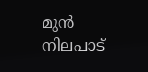മുൻ നിലപാട്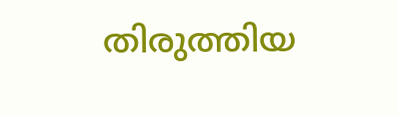തിരുത്തിയ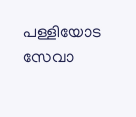പള്ളിയോട സേവാ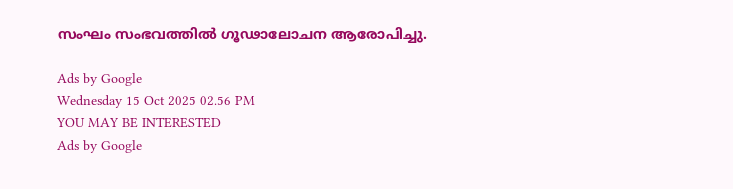സംഘം സംഭവത്തിൽ ഗൂഢാലോചന ആരോപിച്ചു.

Ads by Google
Wednesday 15 Oct 2025 02.56 PM
YOU MAY BE INTERESTED
Ads by Google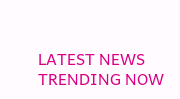LATEST NEWS
TRENDING NOW